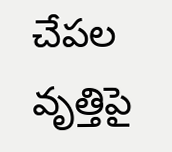చేపల వృత్తిపై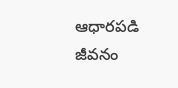ఆధారపడి జీవనం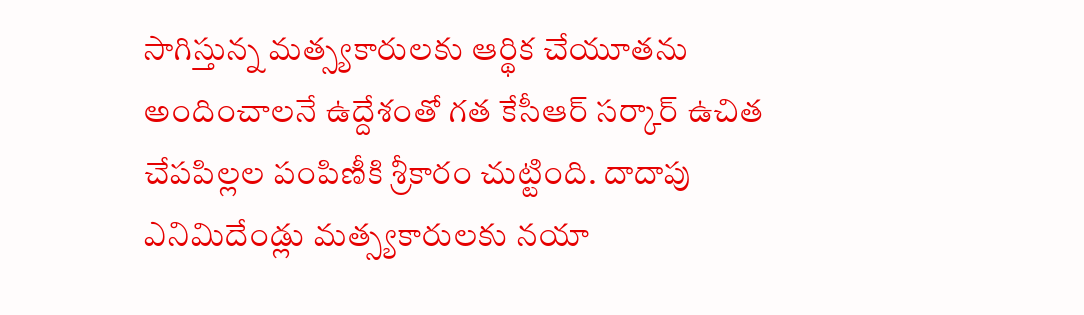సాగిస్తున్న మత్స్యకారులకు ఆర్థిక చేయూతను అందించాలనే ఉద్దేశంతో గత కేసీఆర్ సర్కార్ ఉచిత చేపపిల్లల పంపిణీకి శ్రీకారం చుట్టింది. దాదాపు ఎనిమిదేండ్లు మత్స్యకారులకు నయా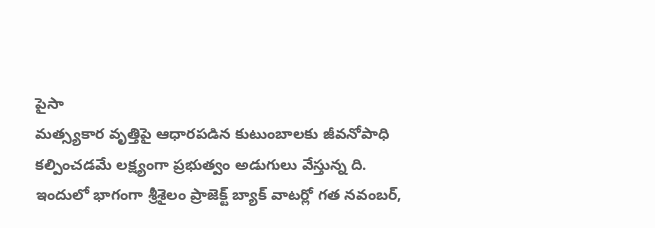పైసా
మత్స్యకార వృత్తిపై ఆధారపడిన కుటుంబాలకు జీవనోపాధి కల్పించడమే లక్ష్యంగా ప్రభుత్వం అడుగులు వేస్తున్న ది. ఇందులో భాగంగా శ్రీశైలం ప్రాజెక్ట్ బ్యాక్ వాటర్లో గత నవంబర్,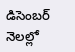డిసెంబర్ నెలల్లో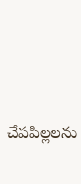చేపపిల్లలను